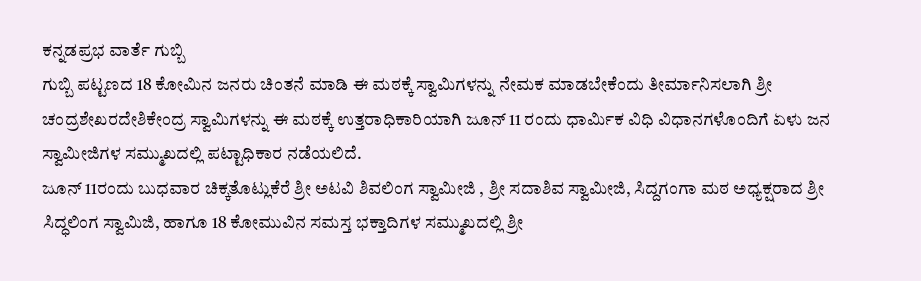ಕನ್ನಡಪ್ರಭ ವಾರ್ತೆ ಗುಬ್ಬಿ
ಗುಬ್ಬಿ ಪಟ್ಟಣದ 18 ಕೋಮಿನ ಜನರು ಚಿಂತನೆ ಮಾಡಿ ಈ ಮಠಕ್ಕೆ ಸ್ವಾಮಿಗಳನ್ನು ನೇಮಕ ಮಾಡಬೇಕೆಂದು ತೀರ್ಮಾನಿಸಲಾಗಿ ಶ್ರೀ ಚಂದ್ರಶೇಖರದೇಶಿಕೇಂದ್ರ ಸ್ವಾಮಿಗಳನ್ನು ಈ ಮಠಕ್ಕೆ ಉತ್ತರಾಧಿಕಾರಿಯಾಗಿ ಜೂನ್ 11 ರಂದು ಧಾರ್ಮಿಕ ವಿಧಿ ವಿಧಾನಗಳೊಂದಿಗೆ ಏಳು ಜನ ಸ್ವಾಮೀಜಿಗಳ ಸಮ್ಮುಖದಲ್ಲಿ ಪಟ್ಟಾಧಿಕಾರ ನಡೆಯಲಿದೆ.
ಜೂನ್ 11ರಂದು ಬುಧವಾರ ಚಿಕ್ಕತೊಟ್ಲುಕೆರೆ ಶ್ರೀ ಅಟವಿ ಶಿವಲಿಂಗ ಸ್ವಾಮೀಜಿ , ಶ್ರೀ ಸದಾಶಿವ ಸ್ವಾಮೀಜಿ, ಸಿದ್ದಗಂಗಾ ಮಠ ಅಧ್ಯಕ್ಷರಾದ ಶ್ರೀ ಸಿದ್ಧಲಿಂಗ ಸ್ವಾಮಿಜಿ, ಹಾಗೂ 18 ಕೋಮುವಿನ ಸಮಸ್ತ ಭಕ್ತಾದಿಗಳ ಸಮ್ಮುಖದಲ್ಲಿ ಶ್ರೀ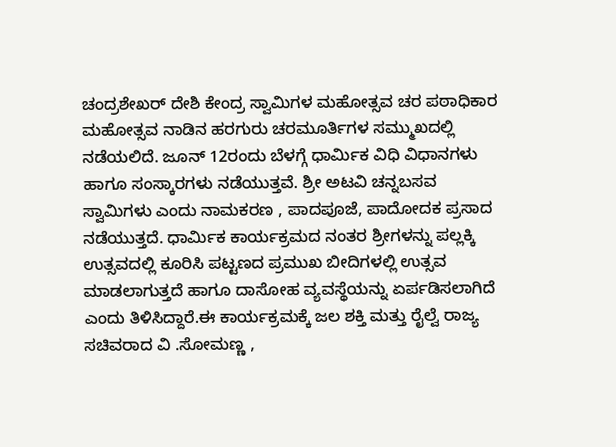ಚಂದ್ರಶೇಖರ್ ದೇಶಿ ಕೇಂದ್ರ ಸ್ವಾಮಿಗಳ ಮಹೋತ್ಸವ ಚರ ಪಠಾಧಿಕಾರ ಮಹೋತ್ಸವ ನಾಡಿನ ಹರಗುರು ಚರಮೂರ್ತಿಗಳ ಸಮ್ಮುಖದಲ್ಲಿ ನಡೆಯಲಿದೆ. ಜೂನ್ 12ರಂದು ಬೆಳಗ್ಗೆ ಧಾರ್ಮಿಕ ವಿಧಿ ವಿಧಾನಗಳು ಹಾಗೂ ಸಂಸ್ಕಾರಗಳು ನಡೆಯುತ್ತವೆ. ಶ್ರೀ ಅಟವಿ ಚನ್ನಬಸವ ಸ್ವಾಮಿಗಳು ಎಂದು ನಾಮಕರಣ , ಪಾದಪೂಜೆ, ಪಾದೋದಕ ಪ್ರಸಾದ ನಡೆಯುತ್ತದೆ. ಧಾರ್ಮಿಕ ಕಾರ್ಯಕ್ರಮದ ನಂತರ ಶ್ರೀಗಳನ್ನು ಪಲ್ಲಕ್ಕಿ ಉತ್ಸವದಲ್ಲಿ ಕೂರಿಸಿ ಪಟ್ಟಣದ ಪ್ರಮುಖ ಬೀದಿಗಳಲ್ಲಿ ಉತ್ಸವ ಮಾಡಲಾಗುತ್ತದೆ ಹಾಗೂ ದಾಸೋಹ ವ್ಯವಸ್ಥೆಯನ್ನು ಏರ್ಪಡಿಸಲಾಗಿದೆ ಎಂದು ತಿಳಿಸಿದ್ದಾರೆ.ಈ ಕಾರ್ಯಕ್ರಮಕ್ಕೆ ಜಲ ಶಕ್ತಿ ಮತ್ತು ರೈಲ್ವೆ ರಾಜ್ಯ ಸಚಿವರಾದ ವಿ .ಸೋಮಣ್ಣ ,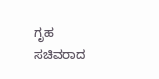ಗೃಹ ಸಚಿವರಾದ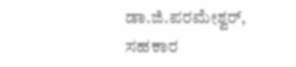ಡಾ.ಜಿ.ಪರಮೇಶ್ವರ್, ಸಹಕಾರ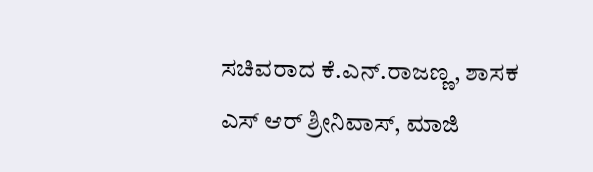ಸಚಿವರಾದ ಕೆ.ಎನ್.ರಾಜಣ್ಣ, ಶಾಸಕ ಎಸ್ ಆರ್ ಶ್ರೀನಿವಾಸ್, ಮಾಜಿ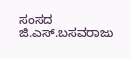ಸಂಸದ ಜಿ.ಎಸ್.ಬಸವರಾಜು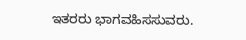ಇತರರು ಭಾಗವಹಿಸಸುವರು.